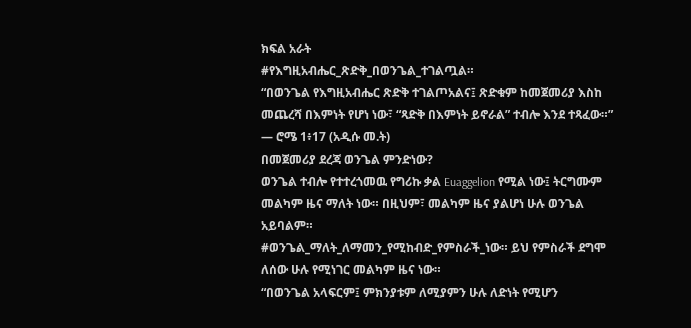ክፍል አራት
#የእግዚአብሔር_ጽድቅ_በወንጌል_ተገልጧል።
“በወንጌል የእግዚአብሔር ጽድቅ ተገልጦአልና፤ ጽድቁም ከመጀመሪያ እስከ መጨረሻ በእምነት የሆነ ነው፣ “ጻድቅ በእምነት ይኖራል” ተብሎ እንደ ተጻፈው።”
— ሮሜ 1፥17 (አዲሱ መ.ት)
በመጀመሪያ ደረጃ ወንጌል ምንድነው?
ወንጌል ተብሎ የተተረጎመዉ የግሪኩ ቃል Euaggelion የሚል ነው፤ ትርግሙም መልካም ዜና ማለት ነው። በዚህም፣ መልካም ዜና ያልሆነ ሁሉ ወንጌል አይባልም።
#ወንጌል_ማለት_ለማመን_የሚከብድ_የምስራች_ነው። ይህ የምስራች ደግሞ ለሰው ሁሉ የሚነገር መልካም ዜና ነው።
“በወንጌል አላፍርም፤ ምክንያቱም ለሚያምን ሁሉ ለድነት የሚሆን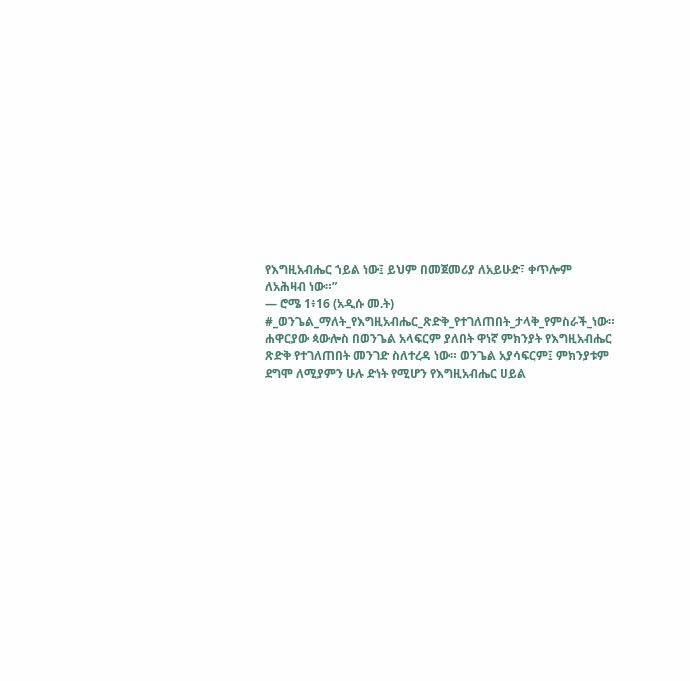የእግዚአብሔር ኀይል ነው፤ ይህም በመጀመሪያ ለአይሁድ፣ ቀጥሎም ለአሕዛብ ነው።”
— ሮሜ 1፥16 (አዲሱ መ.ት)
#_ወንጌል_ማለት_የእግዚአብሔር_ጽድቅ_የተገለጠበት_ታላቅ_የምስራች_ነው።
ሐዋርያው ጳውሎስ በወንጌል አላፍርም ያለበት ዋነኛ ምክንያት የእግዚአብሔር ጽድቅ የተገለጠበት መንገድ ስለተረዳ ነው። ወንጌል አያሳፍርም፤ ምክንያቱም ደግሞ ለሚያምን ሁሉ ድነት የሚሆን የእግዚአብሔር ሀይል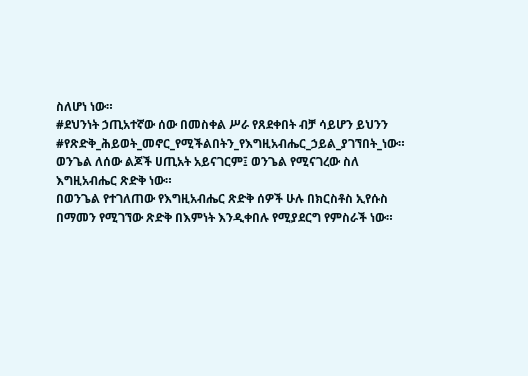ስለሆነ ነው።
#ደህንነት ኃጢአተኛው ሰው በመስቀል ሥራ የጸደቀበት ብቻ ሳይሆን ይህንን #የጽድቅ_ሕይወት_መኖር_የሚችልበትን_የእግዚአብሔር_ኃይል_ያገኘበት_ነው።
ወንጌል ለሰው ልጆች ሀጢአት አይናገርም፤ ወንጌል የሚናገረው ስለ እግዚአብሔር ጽድቅ ነው።
በወንጌል የተገለጠው የእግዚአብሔር ጽድቅ ሰዎች ሁሉ በክርስቶስ ኢየሱስ በማመን የሚገኘው ጽድቅ በእምነት እንዲቀበሉ የሚያደርግ የምስራች ነው።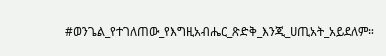#ወንጌል_የተገለጠው_የእግዚአብሔር_ጽድቅ_እንጂ_ሀጢአት_አይደለም።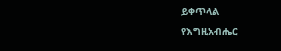ይቀጥላል
የእግዚአብሔር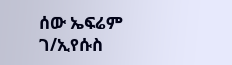ሰው ኤፍሬም ገ/ኢየሱስ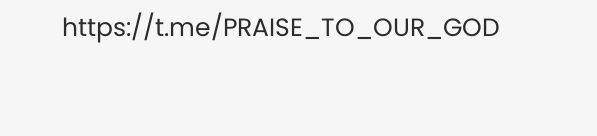https://t.me/PRAISE_TO_OUR_GOD